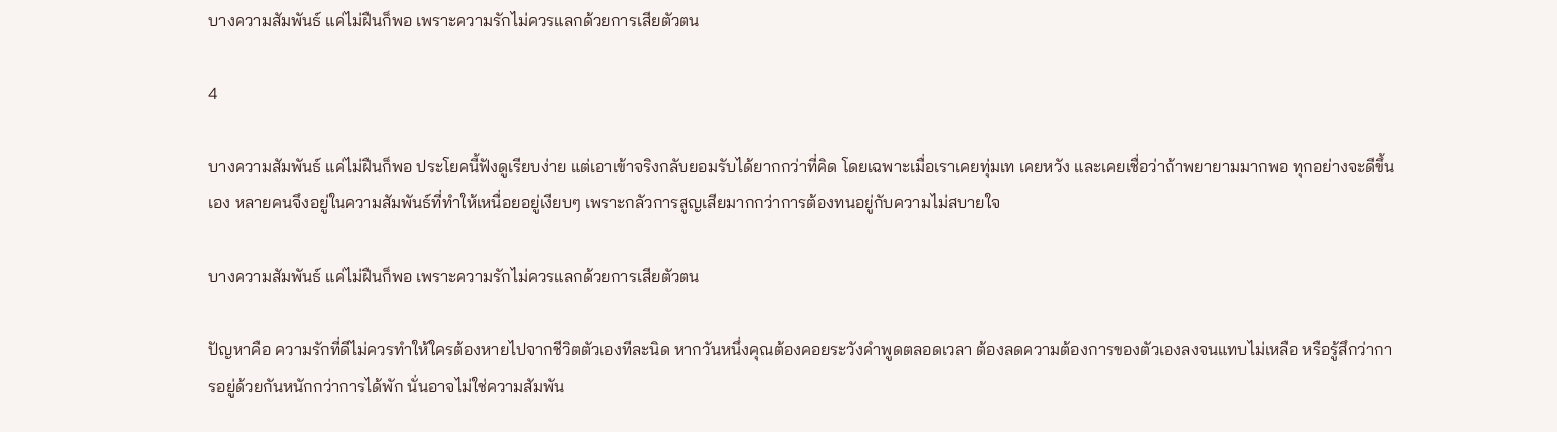บางความสัมพันธ์ แค่ไม่ฝืนก็พอ เพราะความรักไม่ควรแลกด้วยการเสียตัวตน

4

บางความสัมพันธ์ แค่ไม่ฝืนก็พอ ประโยคนี้ฟังดูเรียบง่าย แต่เอาเข้าจริงกลับยอมรับได้ยากกว่าที่คิด โดยเฉพาะเมื่อเราเคยทุ่มเท เคยหวัง และเคยเชื่อว่าถ้าพยายามมากพอ ทุกอย่างจะดีขึ้นเอง หลายคนจึงอยู่ในความสัมพันธ์ที่ทำให้เหนื่อยอยู่เงียบๆ เพราะกลัวการสูญเสียมากกว่าการต้องทนอยู่กับความไม่สบายใจ

บางความสัมพันธ์ แค่ไม่ฝืนก็พอ เพราะความรักไม่ควรแลกด้วยการเสียตัวตน

ปัญหาคือ ความรักที่ดีไม่ควรทำให้ใครต้องหายไปจากชีวิตตัวเองทีละนิด หากวันหนึ่งคุณต้องคอยระวังคำพูดตลอดเวลา ต้องลดความต้องการของตัวเองลงจนแทบไม่เหลือ หรือรู้สึกว่าการอยู่ด้วยกันหนักกว่าการได้พัก นั่นอาจไม่ใช่ความสัมพัน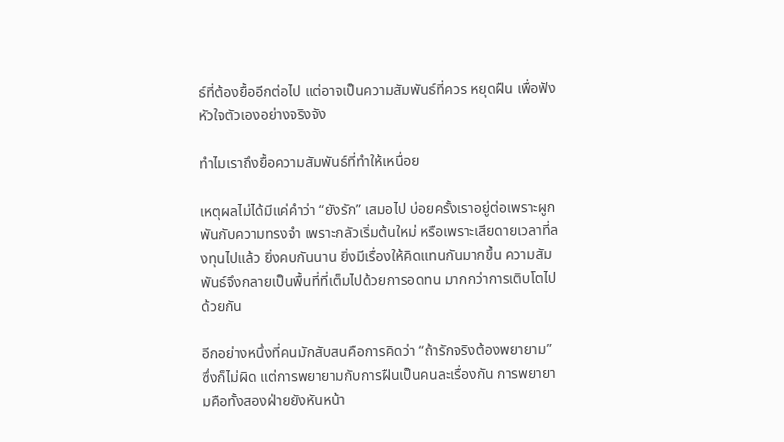ธ์ที่ต้องยื้ออีกต่อไป แต่อาจเป็นความสัมพันธ์ที่ควร หยุดฝืน เพื่อฟังหัวใจตัวเองอย่างจริงจัง

ทำไมเราถึงยื้อความสัมพันธ์ที่ทำให้เหนื่อย

เหตุผลไม่ได้มีแค่คำว่า “ยังรัก” เสมอไป บ่อยครั้งเราอยู่ต่อเพราะผูกพันกับความทรงจำ เพราะกลัวเริ่มต้นใหม่ หรือเพราะเสียดายเวลาที่ลงทุนไปแล้ว ยิ่งคบกันนาน ยิ่งมีเรื่องให้คิดแทนกันมากขึ้น ความสัมพันธ์จึงกลายเป็นพื้นที่ที่เต็มไปด้วยการอดทน มากกว่าการเติบโตไปด้วยกัน

อีกอย่างหนึ่งที่คนมักสับสนคือการคิดว่า “ถ้ารักจริงต้องพยายาม” ซึ่งก็ไม่ผิด แต่การพยายามกับการฝืนเป็นคนละเรื่องกัน การพยายามคือทั้งสองฝ่ายยังหันหน้า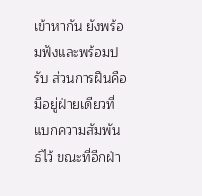เข้าหากัน ยังพร้อมฟังและพร้อมปรับ ส่วนการฝืนคือมีอยู่ฝ่ายเดียวที่แบกความสัมพันธ์ไว้ ขณะที่อีกฝ่า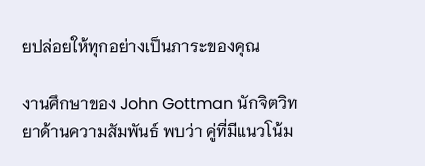ยปล่อยให้ทุกอย่างเป็นภาระของคุณ

งานศึกษาของ John Gottman นักจิตวิทยาด้านความสัมพันธ์ พบว่า คู่ที่มีแนวโน้ม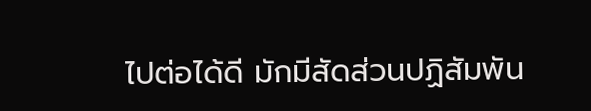ไปต่อได้ดี มักมีสัดส่วนปฏิสัมพัน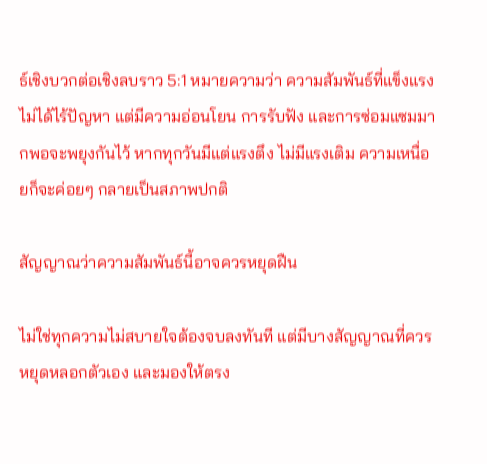ธ์เชิงบวกต่อเชิงลบราว 5:1 หมายความว่า ความสัมพันธ์ที่แข็งแรงไม่ได้ไร้ปัญหา แต่มีความอ่อนโยน การรับฟัง และการซ่อมแซมมากพอจะพยุงกันไว้ หากทุกวันมีแต่แรงตึง ไม่มีแรงเติม ความเหนื่อยก็จะค่อยๆ กลายเป็นสภาพปกติ

สัญญาณว่าความสัมพันธ์นี้อาจควรหยุดฝืน

ไม่ใช่ทุกความไม่สบายใจต้องจบลงทันที แต่มีบางสัญญาณที่ควรหยุดหลอกตัวเอง และมองให้ตรง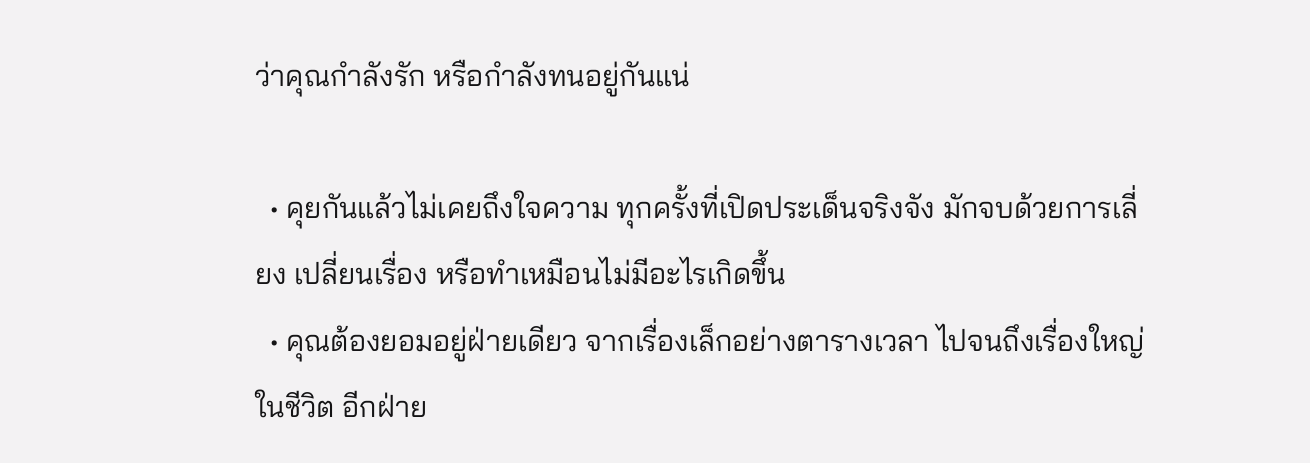ว่าคุณกำลังรัก หรือกำลังทนอยู่กันแน่

  • คุยกันแล้วไม่เคยถึงใจความ ทุกครั้งที่เปิดประเด็นจริงจัง มักจบด้วยการเลี่ยง เปลี่ยนเรื่อง หรือทำเหมือนไม่มีอะไรเกิดขึ้น
  • คุณต้องยอมอยู่ฝ่ายเดียว จากเรื่องเล็กอย่างตารางเวลา ไปจนถึงเรื่องใหญ่ในชีวิต อีกฝ่าย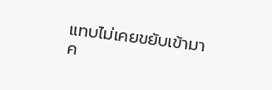แทบไม่เคยขยับเข้ามาค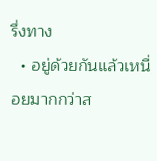รึ่งทาง
  • อยู่ด้วยกันแล้วเหนื่อยมากกว่าส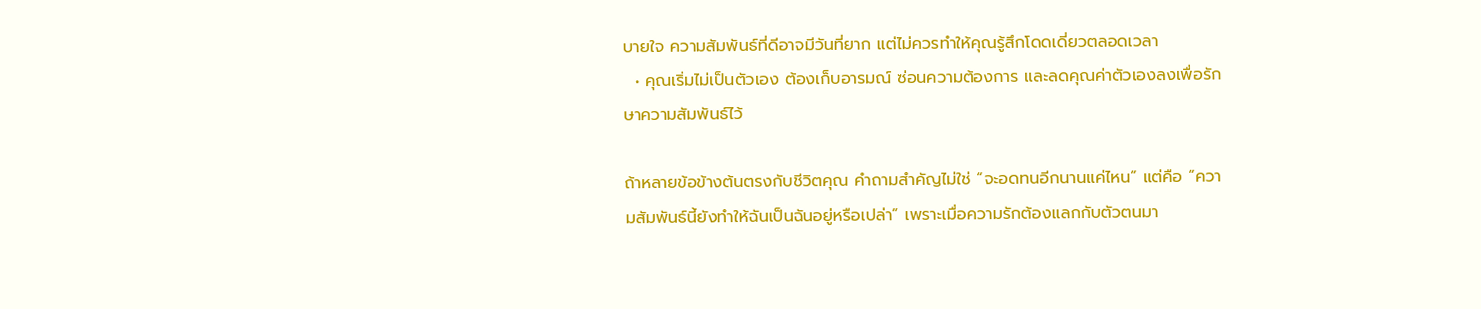บายใจ ความสัมพันธ์ที่ดีอาจมีวันที่ยาก แต่ไม่ควรทำให้คุณรู้สึกโดดเดี่ยวตลอดเวลา
  • คุณเริ่มไม่เป็นตัวเอง ต้องเก็บอารมณ์ ซ่อนความต้องการ และลดคุณค่าตัวเองลงเพื่อรักษาความสัมพันธ์ไว้

ถ้าหลายข้อข้างต้นตรงกับชีวิตคุณ คำถามสำคัญไม่ใช่ “จะอดทนอีกนานแค่ไหน” แต่คือ “ความสัมพันธ์นี้ยังทำให้ฉันเป็นฉันอยู่หรือเปล่า” เพราะเมื่อความรักต้องแลกกับตัวตนมา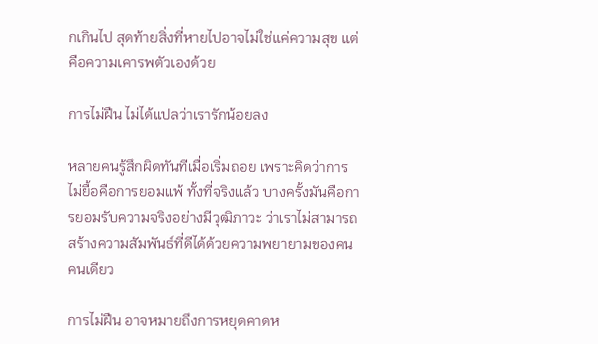กเกินไป สุดท้ายสิ่งที่หายไปอาจไม่ใช่แค่ความสุข แต่คือความเคารพตัวเองด้วย

การไม่ฝืน ไม่ได้แปลว่าเรารักน้อยลง

หลายคนรู้สึกผิดทันทีเมื่อเริ่มถอย เพราะคิดว่าการไม่ยื้อคือการยอมแพ้ ทั้งที่จริงแล้ว บางครั้งมันคือการยอมรับความจริงอย่างมีวุฒิภาวะ ว่าเราไม่สามารถสร้างความสัมพันธ์ที่ดีได้ด้วยความพยายามของคนคนเดียว

การไม่ฝืน อาจหมายถึงการหยุดคาดห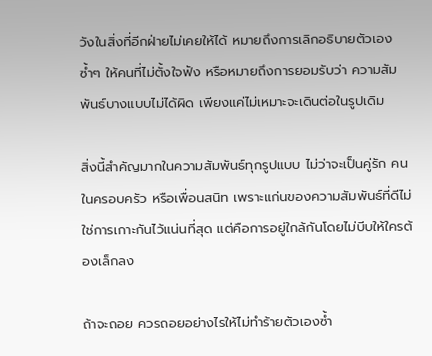วังในสิ่งที่อีกฝ่ายไม่เคยให้ได้ หมายถึงการเลิกอธิบายตัวเองซ้ำๆ ให้คนที่ไม่ตั้งใจฟัง หรือหมายถึงการยอมรับว่า ความสัมพันธ์บางแบบไม่ได้ผิด เพียงแค่ไม่เหมาะจะเดินต่อในรูปเดิม

สิ่งนี้สำคัญมากในความสัมพันธ์ทุกรูปแบบ ไม่ว่าจะเป็นคู่รัก คนในครอบครัว หรือเพื่อนสนิท เพราะแก่นของความสัมพันธ์ที่ดีไม่ใช่การเกาะกันไว้แน่นที่สุด แต่คือการอยู่ใกล้กันโดยไม่บีบให้ใครต้องเล็กลง

ถ้าจะถอย ควรถอยอย่างไรให้ไม่ทำร้ายตัวเองซ้ำ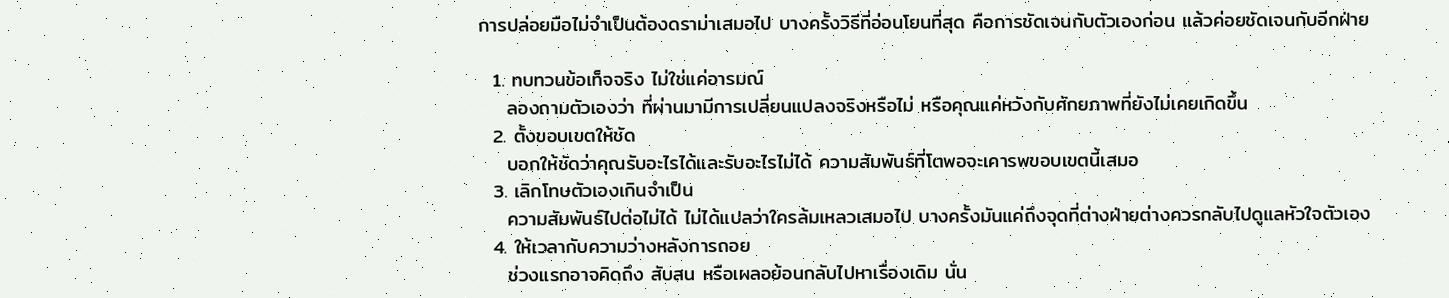การปล่อยมือไม่จำเป็นต้องดราม่าเสมอไป บางครั้งวิธีที่อ่อนโยนที่สุด คือการชัดเจนกับตัวเองก่อน แล้วค่อยชัดเจนกับอีกฝ่าย

  1. ทบทวนข้อเท็จจริง ไม่ใช่แค่อารมณ์
    ลองถามตัวเองว่า ที่ผ่านมามีการเปลี่ยนแปลงจริงหรือไม่ หรือคุณแค่หวังกับศักยภาพที่ยังไม่เคยเกิดขึ้น
  2. ตั้งขอบเขตให้ชัด
    บอกให้ชัดว่าคุณรับอะไรได้และรับอะไรไม่ได้ ความสัมพันธ์ที่โตพอจะเคารพขอบเขตนี้เสมอ
  3. เลิกโทษตัวเองเกินจำเป็น
    ความสัมพันธ์ไปต่อไม่ได้ ไม่ได้แปลว่าใครล้มเหลวเสมอไป บางครั้งมันแค่ถึงจุดที่ต่างฝ่ายต่างควรกลับไปดูแลหัวใจตัวเอง
  4. ให้เวลากับความว่างหลังการถอย
    ช่วงแรกอาจคิดถึง สับสน หรือเผลอย้อนกลับไปหาเรื่องเดิม นั่น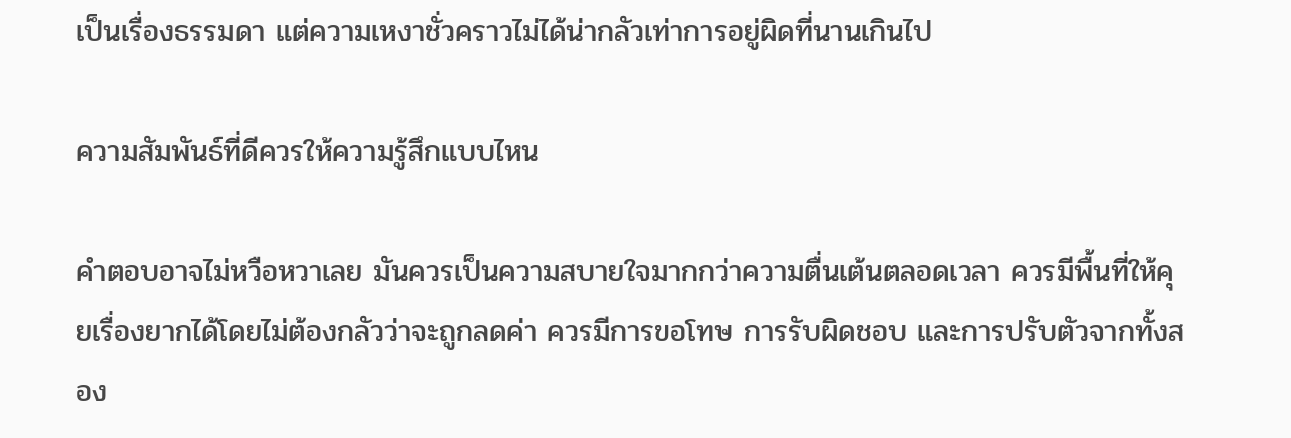เป็นเรื่องธรรมดา แต่ความเหงาชั่วคราวไม่ได้น่ากลัวเท่าการอยู่ผิดที่นานเกินไป

ความสัมพันธ์ที่ดีควรให้ความรู้สึกแบบไหน

คำตอบอาจไม่หวือหวาเลย มันควรเป็นความสบายใจมากกว่าความตื่นเต้นตลอดเวลา ควรมีพื้นที่ให้คุยเรื่องยากได้โดยไม่ต้องกลัวว่าจะถูกลดค่า ควรมีการขอโทษ การรับผิดชอบ และการปรับตัวจากทั้งสอง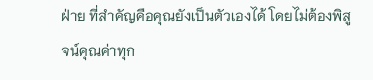ฝ่าย ที่สำคัญคือคุณยังเป็นตัวเองได้ โดยไม่ต้องพิสูจน์คุณค่าทุก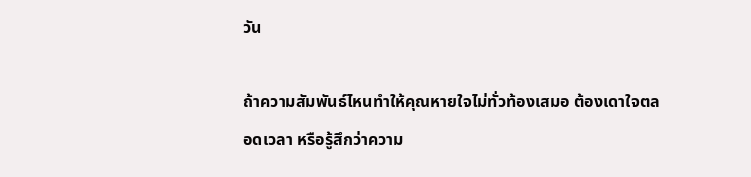วัน

ถ้าความสัมพันธ์ไหนทำให้คุณหายใจไม่ทั่วท้องเสมอ ต้องเดาใจตลอดเวลา หรือรู้สึกว่าความ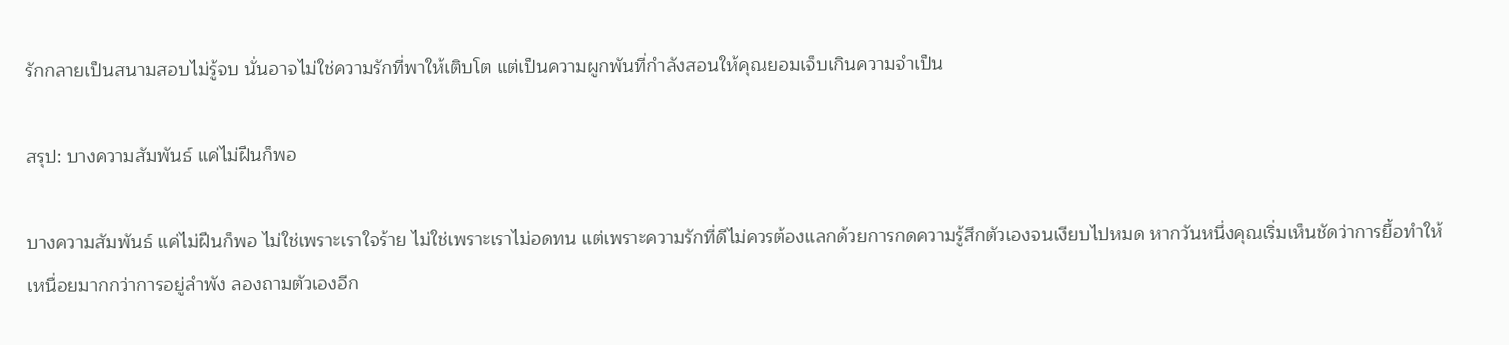รักกลายเป็นสนามสอบไม่รู้จบ นั่นอาจไม่ใช่ความรักที่พาให้เติบโต แต่เป็นความผูกพันที่กำลังสอนให้คุณยอมเจ็บเกินความจำเป็น

สรุป: บางความสัมพันธ์ แค่ไม่ฝืนก็พอ

บางความสัมพันธ์ แค่ไม่ฝืนก็พอ ไม่ใช่เพราะเราใจร้าย ไม่ใช่เพราะเราไม่อดทน แต่เพราะความรักที่ดีไม่ควรต้องแลกด้วยการกดความรู้สึกตัวเองจนเงียบไปหมด หากวันหนึ่งคุณเริ่มเห็นชัดว่าการยื้อทำให้เหนื่อยมากกว่าการอยู่ลำพัง ลองถามตัวเองอีก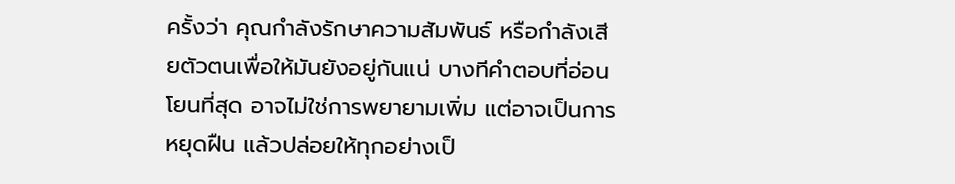ครั้งว่า คุณกำลังรักษาความสัมพันธ์ หรือกำลังเสียตัวตนเพื่อให้มันยังอยู่กันแน่ บางทีคำตอบที่อ่อนโยนที่สุด อาจไม่ใช่การพยายามเพิ่ม แต่อาจเป็นการหยุดฝืน แล้วปล่อยให้ทุกอย่างเป็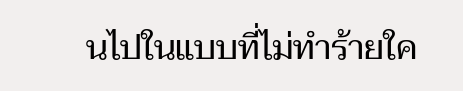นไปในแบบที่ไม่ทำร้ายใค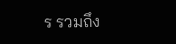ร รวมถึง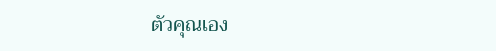ตัวคุณเอง